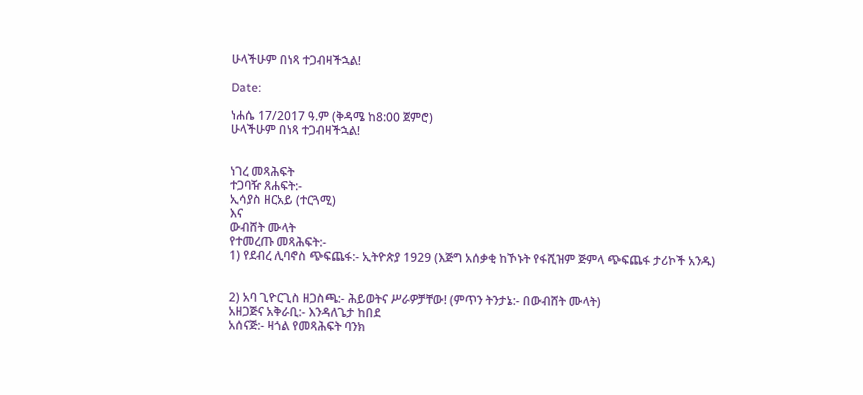ሁላችሁም በነጻ ተጋብዛችኋል!

Date:

ነሐሴ 17/2017 ዓ.ም (ቅዳሜ ከ8:00 ጀምሮ)
ሁላችሁም በነጻ ተጋብዛችኋል!


ነገረ መጻሕፍት
ተጋባዥ ጸሐፍት:-
ኢሳያስ ዘርአይ (ተርጓሚ)
እና
ውብሸት ሙላት
የተመረጡ መጻሕፍት:-
1) የደብረ ሊባኖስ ጭፍጨፋ:- ኢትዮጵያ 1929 (እጅግ አሰቃቂ ከኾኑት የፋሺዝም ጅምላ ጭፍጨፋ ታሪኮች አንዱ)


2) አባ ጊዮርጊስ ዘጋስጫ:- ሕይወትና ሥራዎቻቸው! (ምጥን ትንታኔ:- በውብሸት ሙላት)
አዘጋጅና አቅራቢ:- እንዳለጌታ ከበደ
አሰናጅ:- ዛጎል የመጻሕፍት ባንክ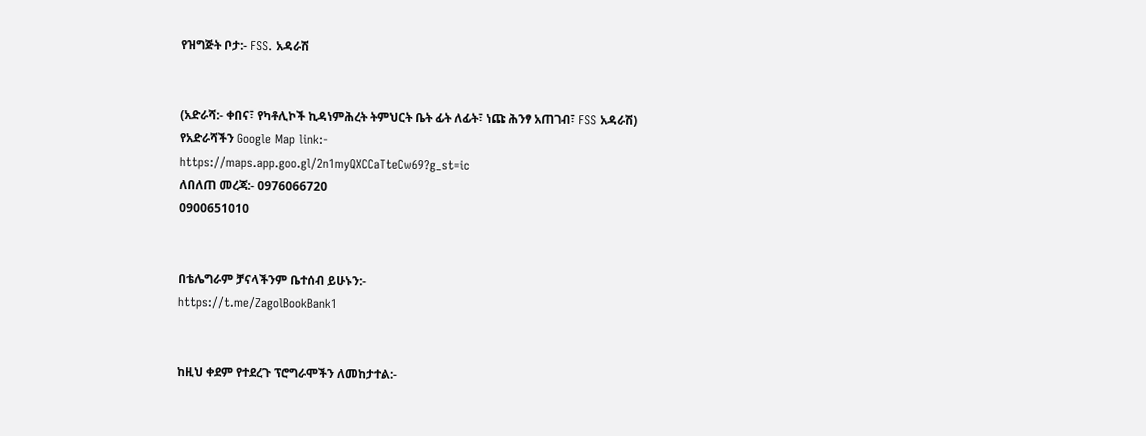የዝግጅት ቦታ:- FSS. አዳራሽ


(አድራሻ:- ቀበና፣ የካቶሊኮች ኪዳነምሕረት ትምህርት ቤት ፊት ለፊት፣ ነጩ ሕንፃ አጠገብ፣ FSS አዳራሽ)
የአድራሻችን Google Map link:-
https://maps.app.goo.gl/2n1myQXCCaTteCw69?g_st=ic
ለበለጠ መረጃ:- 0976066720
0900651010


በቴሌግራም ቻናላችንም ቤተሰብ ይሁኑን:-
https://t.me/ZagolBookBank1


ከዚህ ቀደም የተደረጉ ፕሮግራሞችን ለመከታተል:-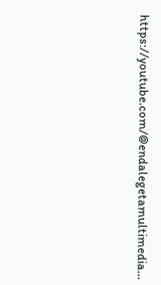https://youtube.com/@endalegetamultimedia…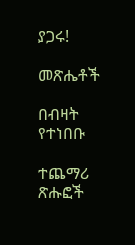ያጋሩ!

መጽሔቶች

በብዛት የተነበቡ

ተጨማሪ ጽሑፎች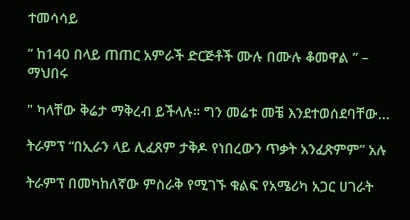ተመሳሳይ

” ከ140 በላይ ጠጠር አምራች ድርጅቶች ሙሉ በሙሉ ቆመዋል ” – ማህበሩ

" ካላቸው ቅሬታ ማቅረብ ይችላሉ። ግን መሬቱ መቼ እንደተወሰደባቸው...

ትራምፕ “በኢራን ላይ ሊፈጸም ታቅዶ የነበረውን ጥቃት አንፈጽምም” አሉ

ትራምፕ በመካከለኛው ምስራቅ የሚገኙ ቁልፍ የአሜሪካ አጋር ሀገራት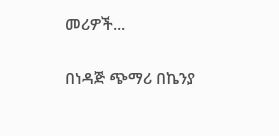መሪዎች...

በነዳጅ ጭማሪ በኬንያ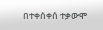በተቀሰቀሰ ተቃውሞ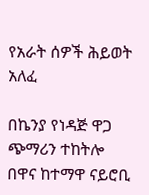የአራት ሰዎች ሕይወት አለፈ

በኬንያ የነዳጅ ዋጋ ጭማሪን ተከትሎ በዋና ከተማዋ ናይሮቢ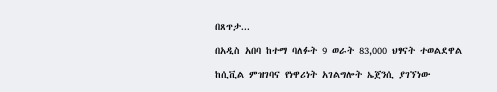በጸጥታ...

በአዲስ አበባ ከተማ ባለፉት 9 ወራት 83,000 ህፃናት ተወልደዋል

ከሲቪል ምዝገባና የነዋሪነት አገልግሎት ኤጀንሲ ያገኘነው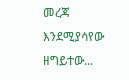መረጃ እንደሚያሳየው ዘግይተው...